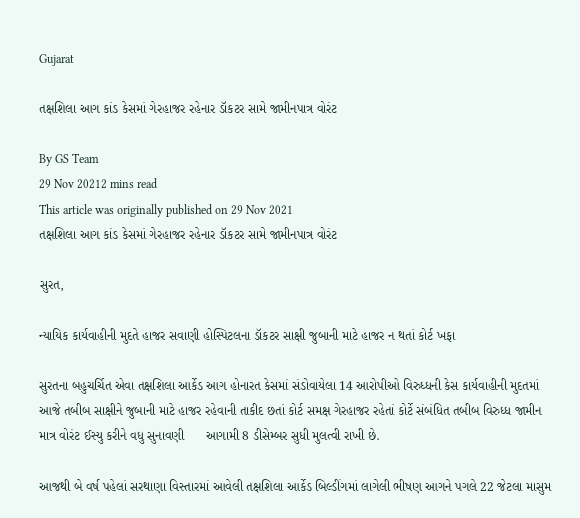Gujarat

તક્ષશિલા આગ કાંડ કેસમાં ગેરહાજર રહેનાર ડૉકટર સામે જામીનપાત્ર વોરંટ

By GS Team
29 Nov 20212 mins read
This article was originally published on 29 Nov 2021
તક્ષશિલા આગ કાંડ કેસમાં ગેરહાજર રહેનાર ડૉકટર સામે જામીનપાત્ર વોરંટ

સુરત,

ન્યાયિક કાર્યવાહીની મુદતે હાજર સવાણી હોસ્પિટલના ડૉકટર સાક્ષી જુબાની માટે હાજર ન થતાં કોર્ટ ખફા

સુરતના બહુચર્ચિત એવા તક્ષશિલા આર્કેડ આગ હોનારત કેસમાં સંડોવાયેલા 14 આરોપીઓ વિરુધ્ધની કેસ કાર્યવાહીની મુદતમાં આજે તબીબ સાક્ષીને જુબાની માટે હાજર રહેવાની તાકીદ છતાં કોર્ટ સમક્ષ ગેરહાજર રહેતાં કોર્ટે સંબંધિત તબીબ વિરુધ્ધ જામીન માત્ર વોરંટ ઈસ્યુ કરીને વધુ સુનાવણી      આગામી 8 ડીસેમ્બર સુધી મુલત્વી રાખી છે.

આજથી બે વર્ષ પહેલાં સરથાણા વિસ્તારમાં આવેલી તક્ષશિલા આર્કેડ બિલ્ડીંગમાં લાગેલી ભીષણ આગને પગલે 22 જેટલા માસુમ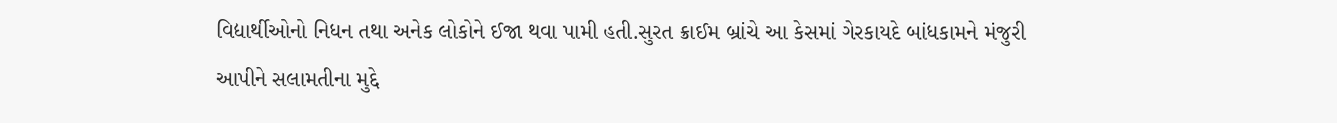વિદ્યાર્થીઓનો નિધન તથા અનેક લોકોને ઈજા થવા પામી હતી.સુરત ક્રાઈમ બ્રાંચે આ કેસમાં ગેરકાયદે બાંધકામને મંજુરી આપીને સલામતીના મુદ્દે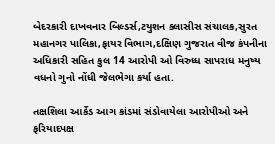બેદરકારી દાખવનાર બિલ્ડર્સ,ટયુશન ક્લાસીસ સંચાલક,સુરત મહાનગર પાલિકા,ફાયર વિભાગ,દક્ષિણ ગુજરાત વીજ કંપનીના અધિકારી સહિત કુલ 14 આરોપી ઓ વિરુધ્ધ સાપરાધ મનુષ્ય વધનો ગુનો નોંધી જેલભેગા કર્યા હતા.

તક્ષશિલા આર્કેડ આગ કાંડમાં સંડોવાયેલા આરોપીઓ અને ફરિયાદપક્ષ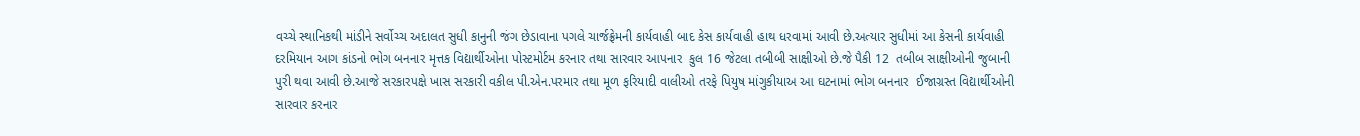વચ્ચે સ્થાનિકથી માંડીને સર્વોચ્ચ અદાલત સુધી કાનુની જંગ છેડાવાના પગલે ચાર્જફ્રેમની કાર્યવાહી બાદ કેસ કાર્યવાહી હાથ ધરવામાં આવી છે.અત્યાર સુધીમાં આ કેસની કાર્યવાહી દરમિયાન આગ કાંડનો ભોગ બનનાર મૃત્તક વિદ્યાર્થીઓના પોસ્ટમોર્ટમ કરનાર તથા સારવાર આપનાર  કુલ 16 જેટલા તબીબી સાક્ષીઓ છે.જે પૈકી 12  તબીબ સાક્ષીઓની જુબાની પુરી થવા આવી છે.આજે સરકારપક્ષે ખાસ સરકારી વકીલ પી.એન.પરમાર તથા મૂળ ફરિયાદી વાલીઓ તરફે પિયુષ માંગુકીયાઅ આ ઘટનામાં ભોગ બનનાર  ઈજાગ્રસ્ત વિદ્યાર્થીઓની સારવાર કરનાર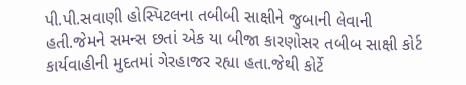પી.પી.સવાણી હોસ્પિટલના તબીબી સાક્ષીને જુબાની લેવાની હતી.જેમને સમન્સ છતાં એક યા બીજા કારણોસર તબીબ સાક્ષી કોર્ટ કાર્યવાહીની મુદતમાં ગેરહાજર રહ્યા હતા.જેથી કોર્ટે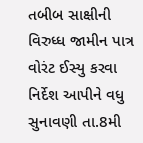તબીબ સાક્ષીની વિરુધ્ધ જામીન પાત્ર વોરંટ ઈસ્યુ કરવા નિર્દેશ આપીને વધુ સુનાવણી તા.8મી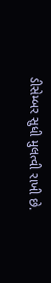ડીસેમ્બર સુધી મુલત્વી રાખી છે.